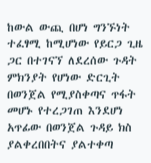ከውል ውጪ በሆነ ግንኙነት ተፈፃሚ ከሚሆነው የይርጋ ጊዜ ጋር በተገናኘ ለደረሰው ጉዳት ምክንያት የሆነው ድርጊት በወንጀል የሚያስቀጣና ጥፋት መሆኑ የተረጋገጠ እንደሆነ አጥፊው በወንጀል ጉዳይ ክስ ያልቀረበበትና ያልተቀጣ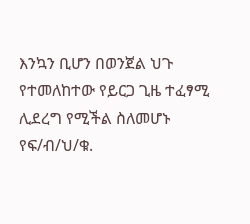እንኳን ቢሆን በወንጀል ህጉ የተመለከተው የይርጋ ጊዜ ተፈፃሚ ሊደረግ የሚችል ስለመሆኑ የፍ/ብ/ህ/ቁ.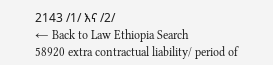2143 /1/ እና /2/
← Back to Law Ethiopia Search
58920 extra contractual liability/ period of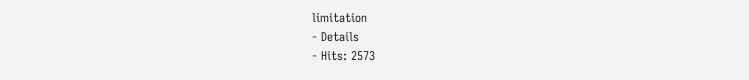limitation
- Details
- Hits: 2573